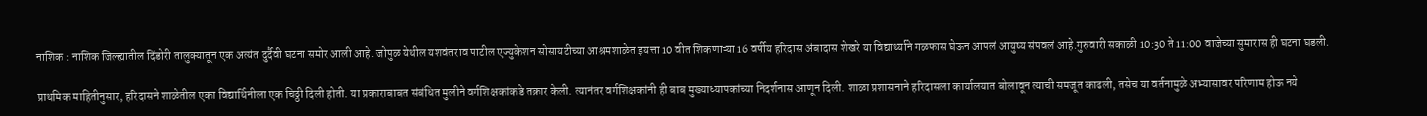नाशिक : नाशिक जिल्ह्यातील दिंडोरी तालुक्यातून एक अत्यंत दुर्दैवी घटना समोर आली आहे. जोपुळ येथील यशवंतराव पाटील एज्युकेशन सोसायटीच्या आश्रमशाळेत इयत्ता 10 वीत शिकणाऱ्या 16 वर्षीय हरिदास अंबादास शेखरे या विद्यार्थ्याने गळफास घेऊन आपलं आयुष्य संपवलं आहे.गुरुवारी सकाळी 10:30 ते 11:00 वाजेच्या सुमारास ही घटना घडली.

प्राथमिक माहितीनुसार, हरिदासने शाळेतील एका विद्यार्थिनीला एक चिठ्ठी दिली होती. या प्रकाराबाबत संबंधित मुलीने वर्गशिक्षकांकडे तक्रार केली. त्यानंतर वर्गशिक्षकांनी ही बाब मुख्याध्यापकांच्या निदर्शनास आणून दिली. शाळा प्रशासनाने हरिदासला कार्यालयात बोलावून त्याची समजूत काढली, तसेच या वर्तनामुळे अभ्यासावर परिणाम होऊ नये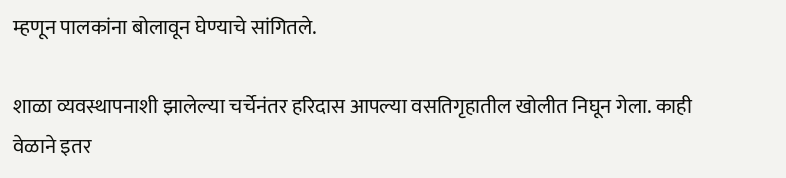म्हणून पालकांना बोलावून घेण्याचे सांगितले.

शाळा व्यवस्थापनाशी झालेल्या चर्चेनंतर हरिदास आपल्या वसतिगृहातील खोलीत निघून गेला. काही वेळाने इतर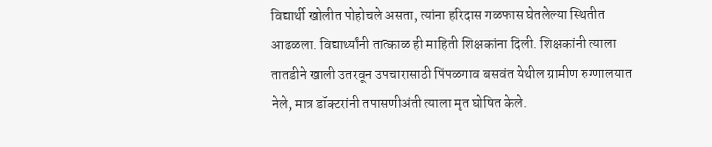विद्यार्थी खोलीत पोहोचले असता, त्यांना हरिदास गळफास घेतलेल्या स्थितीत आढळला. विद्यार्थ्यांनी तात्काळ ही माहिती शिक्षकांना दिली. शिक्षकांनी त्याला तातडीने खाली उतरवून उपचारासाठी पिंपळगाव बसवंत येथील ग्रामीण रुग्णालयात नेले, मात्र डॉक्टरांनी तपासणीअंती त्याला मृत घोषित केले.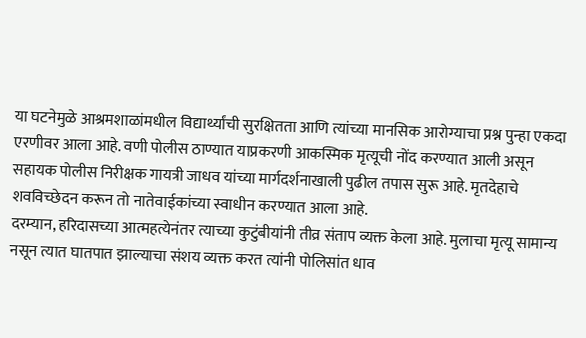या घटनेमुळे आश्रमशाळांमधील विद्यार्थ्यांची सुरक्षितता आणि त्यांच्या मानसिक आरोग्याचा प्रश्न पुन्हा एकदा एरणीवर आला आहे. वणी पोलीस ठाण्यात याप्रकरणी आकस्मिक मृत्यूची नोंद करण्यात आली असून सहायक पोलीस निरीक्षक गायत्री जाधव यांच्या मार्गदर्शनाखाली पुढील तपास सुरू आहे. मृतदेहाचे शवविच्छेदन करून तो नातेवाईकांच्या स्वाधीन करण्यात आला आहे.
दरम्यान, हरिदासच्या आत्महत्येनंतर त्याच्या कुटुंबीयांनी तीव्र संताप व्यक्त केला आहे. मुलाचा मृत्यू सामान्य नसून त्यात घातपात झाल्याचा संशय व्यक्त करत त्यांनी पोलिसांत धाव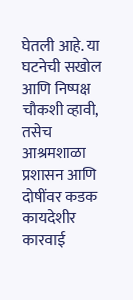घेतली आहे. या घटनेची सखोल आणि निष्पक्ष चौकशी व्हावी, तसेच आश्रमशाळा प्रशासन आणि दोषींवर कडक कायदेशीर कारवाई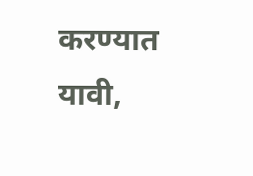करण्यात यावी,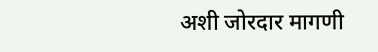अशी जोरदार मागणी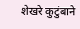शेखरे कुटुंबाने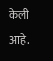केली आहे.